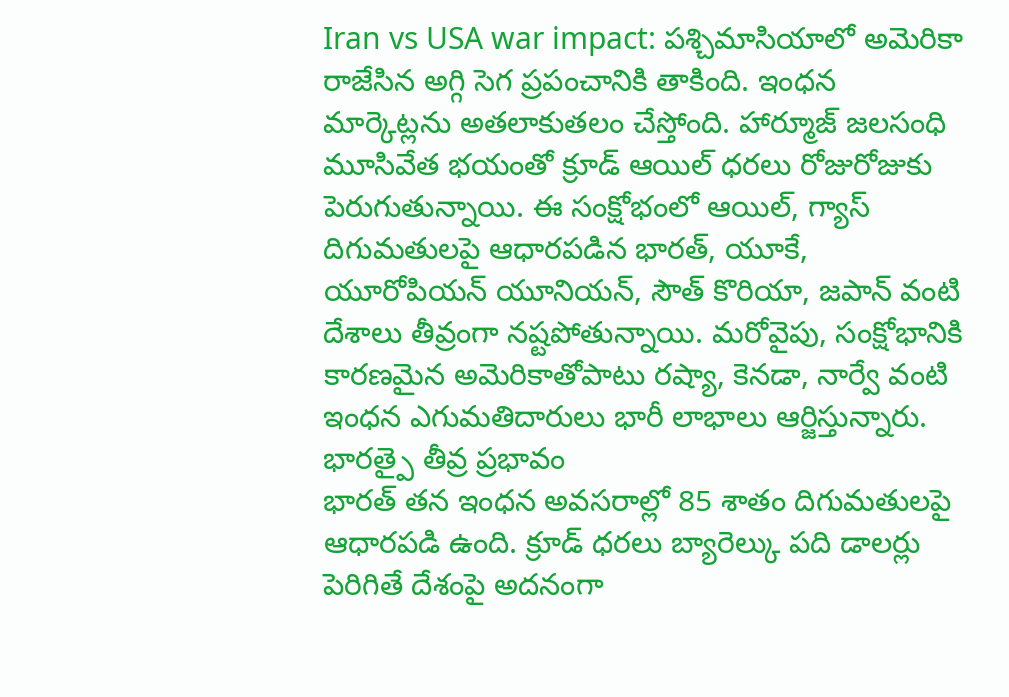Iran vs USA war impact: పశ్చిమాసియాలో అమెరికా రాజేసిన అగ్గి సెగ ప్రపంచానికి తాకింది. ఇంధన మార్కెట్లను అతలాకుతలం చేస్తోంది. హార్మూజ్ జలసంధి మూసివేత భయంతో క్రూడ్ ఆయిల్ ధరలు రోజురోజుకు పెరుగుతున్నాయి. ఈ సంక్షోభంలో ఆయిల్, గ్యాస్ దిగుమతులపై ఆధారపడిన భారత్, యూకే, యూరోపియన్ యూనియన్, సౌత్ కొరియా, జపాన్ వంటి దేశాలు తీవ్రంగా నష్టపోతున్నాయి. మరోవైపు, సంక్షోభానికి కారణమైన అమెరికాతోపాటు రష్యా, కెనడా, నార్వే వంటి ఇంధన ఎగుమతిదారులు భారీ లాభాలు ఆర్జిస్తున్నారు.
భారత్పై తీవ్ర ప్రభావం
భారత్ తన ఇంధన అవసరాల్లో 85 శాతం దిగుమతులపై ఆధారపడి ఉంది. క్రూడ్ ధరలు బ్యారెల్కు పది డాలర్లు పెరిగితే దేశంపై అదనంగా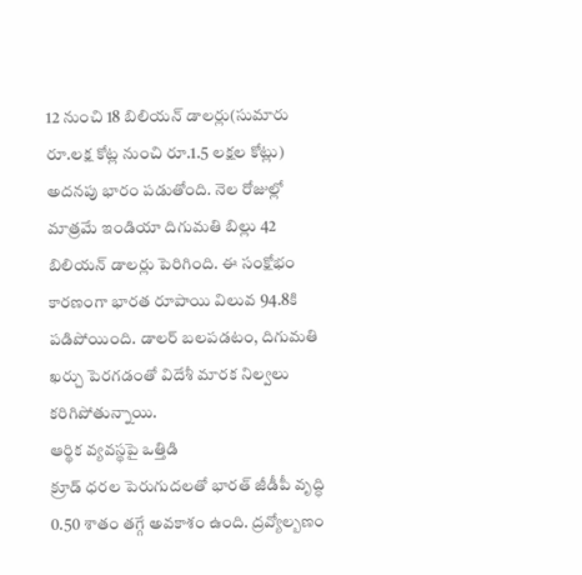12 నుంచి 18 బిలియన్ డాలర్లు(సుమారు రూ.లక్ష కోట్ల నుంచి రూ.1.5 లక్షల కోట్లు) అదనపు భారం పడుతోంది. నెల రోజుల్లో మాత్రమే ఇండియా దిగుమతి బిల్లు 42 బిలియన్ డాలర్లు పెరిగింది. ఈ సంక్షోభం కారణంగా భారత రూపాయి విలువ 94.8కి పడిపోయింది. డాలర్ బలపడటం, దిగుమతి ఖర్చు పెరగడంతో విదేశీ మారక నిల్వలు కరిగిపోతున్నాయి.
ఆర్థిక వ్యవస్థపై ఒత్తిడి
క్రూడ్ ధరల పెరుగుదలతో భారత్ జీడీపీ వృద్ధి 0.50 శాతం తగ్గే అవకాశం ఉంది. ద్రవ్యోల్బణం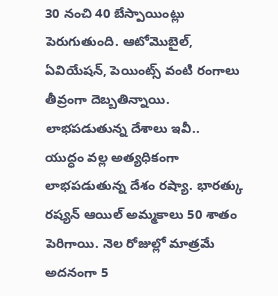30 నంచి 40 బేస్పాయింట్లు పెరుగుతుంది. ఆటోమొబైల్, ఏవియేషన్, పెయింట్స్ వంటి రంగాలు తీవ్రంగా దెబ్బతిన్నాయి.
లాభపడుతున్న దేశాలు ఇవీ..
యుద్ధం వల్ల అత్యధికంగా లాభపడుతున్న దేశం రష్యా. భారత్కు రష్యన్ ఆయిల్ అమ్మకాలు 50 శాతం పెరిగాయి. నెల రోజుల్లో మాత్రమే అదనంగా 5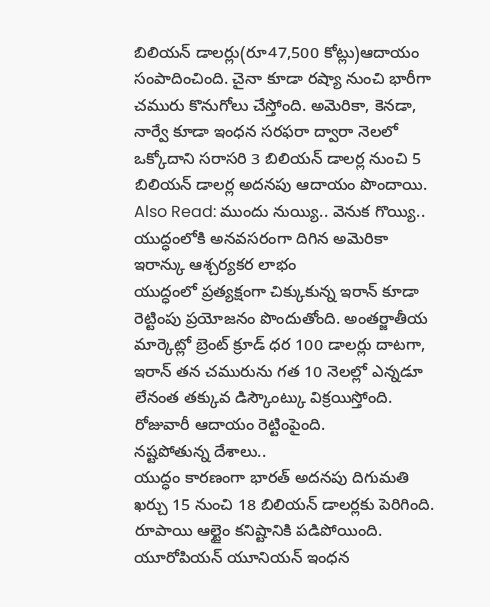బిలియన్ డాలర్లు(రూ47,500 కోట్లు)ఆదాయం సంపాదించింది. చైనా కూడా రష్యా నుంచి భారీగా చమురు కొనుగోలు చేస్తోంది. అమెరికా, కెనడా, నార్వే కూడా ఇంధన సరఫరా ద్వారా నెలలో ఒక్కోదాని సరాసరి 3 బిలియన్ డాలర్ల నుంచి 5 బిలియన్ డాలర్ల అదనపు ఆదాయం పొందాయి.
Also Read: ముందు నుయ్యి.. వెనుక గొయ్యి.. యుద్ధంలోకి అనవసరంగా దిగిన అమెరికా
ఇరాన్కు ఆశ్చర్యకర లాభం
యుద్ధంలో ప్రత్యక్షంగా చిక్కుకున్న ఇరాన్ కూడా రెట్టింపు ప్రయోజనం పొందుతోంది. అంతర్జాతీయ మార్కెట్లో బ్రెంట్ క్రూడ్ ధర 100 డాలర్లు దాటగా, ఇరాన్ తన చమురును గత 10 నెలల్లో ఎన్నడూ లేనంత తక్కువ డిస్కౌంట్కు విక్రయిస్తోంది. రోజువారీ ఆదాయం రెట్టింపైంది.
నష్టపోతున్న దేశాలు..
యుద్ధం కారణంగా భారత్ అదనపు దిగుమతి ఖర్చు 15 నుంచి 18 బిలియన్ డాలర్లకు పెరిగింది. రూపాయి ఆల్టైం కనిష్టానికి పడిపోయింది. యూరోపియన్ యూనియన్ ఇంధన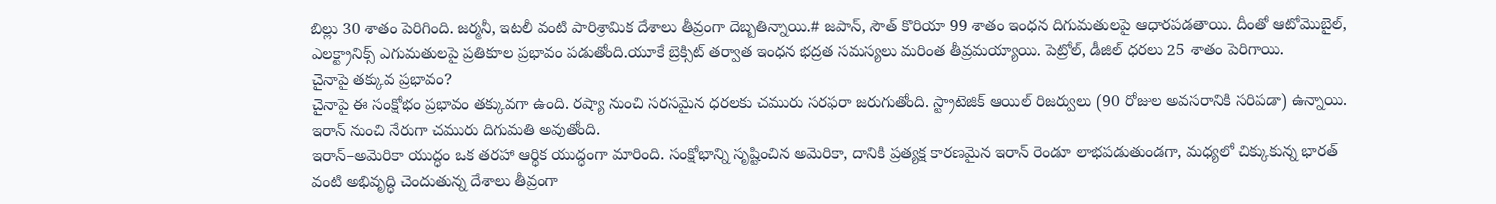బిల్లు 30 శాతం పెరిగింది. జర్మనీ, ఇటలీ వంటి పారిశ్రామిక దేశాలు తీవ్రంగా దెబ్బతిన్నాయి.# జపాన్, సౌత్ కొరియా 99 శాతం ఇంధన దిగుమతులపై ఆధారపడతాయి. దీంతో ఆటోమొబైల్, ఎలక్ట్రానిక్స్ ఎగుమతులపై ప్రతికూల ప్రభావం పడుతోంది.యూకే బ్రెక్సిట్ తర్వాత ఇంధన భద్రత సమస్యలు మరింత తీవ్రమయ్యాయి. పెట్రోల్, డీజిల్ ధరలు 25 శాతం పెరిగాయి.
చైనాపై తక్కువ ప్రభావం?
చైనాపై ఈ సంక్షోభం ప్రభావం తక్కువగా ఉంది. రష్యా నుంచి సరసమైన ధరలకు చమురు సరఫరా జరుగుతోంది. స్ట్రాటెజిక్ ఆయిల్ రిజర్వులు (90 రోజుల అవసరానికి సరిపడా) ఉన్నాయి. ఇరాన్ నుంచి నేరుగా చమురు దిగుమతి అవుతోంది.
ఇరాన్–అమెరికా యుద్ధం ఒక తరహా ఆర్థిక యుద్ధంగా మారింది. సంక్షోభాన్ని సృష్టించిన అమెరికా, దానికి ప్రత్యక్ష కారణమైన ఇరాన్ రెండూ లాభపడుతుండగా, మధ్యలో చిక్కుకున్న భారత్ వంటి అభివృద్ధి చెందుతున్న దేశాలు తీవ్రంగా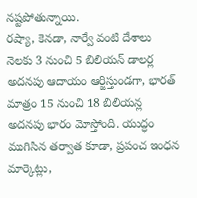నష్టపోతున్నాయి.
రష్యా, కెనడా, నార్వే వంటి దేశాలు నెలకు 3 నుంచి 5 బిలియన్ డాలర్ల అదనపు ఆదాయం ఆర్జిస్తుండగా, భారత్ మాత్రం 15 నుంచి 18 బిలియన్ల అదనపు భారం మోస్తోంది. యుద్ధం ముగిసిన తర్వాత కూడా, ప్రపంచ ఇంధన మార్కెట్లు,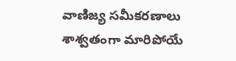వాణిజ్య సమీకరణాలు శాశ్వతంగా మారిపోయే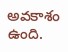అవకాశం ఉంది.